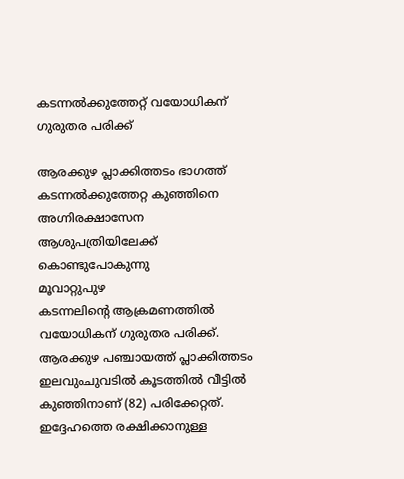കടന്നൽക്കുത്തേറ്റ് വയോധികന് ഗുരുതര പരിക്ക്

ആരക്കുഴ പ്ലാക്കിത്തടം ഭാഗത്ത് കടന്നൽക്കുത്തേറ്റ കുഞ്ഞിനെ അഗ്നിരക്ഷാസേന ആശുപത്രിയിലേക്ക് കൊണ്ടുപോകുന്നു
മൂവാറ്റുപുഴ
കടന്നലിന്റെ ആക്രമണത്തിൽ വയോധികന് ഗുരുതര പരിക്ക്. ആരക്കുഴ പഞ്ചായത്ത് പ്ലാക്കിത്തടം ഇലവുംചുവടിൽ കൂടത്തിൽ വീട്ടിൽ കുഞ്ഞിനാണ് (82) പരിക്കേറ്റത്. ഇദ്ദേഹത്തെ രക്ഷിക്കാനുള്ള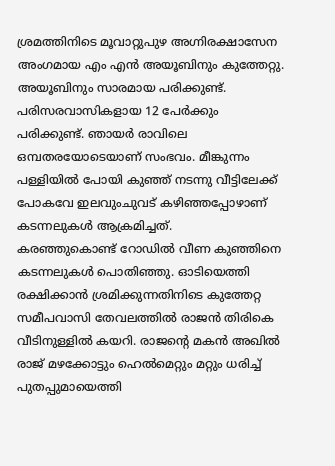ശ്രമത്തിനിടെ മൂവാറ്റുപുഴ അഗ്നിരക്ഷാസേന അംഗമായ എം എൻ അയൂബിനും കുത്തേറ്റു. അയൂബിനും സാരമായ പരിക്കുണ്ട്. പരിസരവാസികളായ 12 പേർക്കും പരിക്കുണ്ട്. ഞായർ രാവിലെ ഒമ്പതരയോടെയാണ് സംഭവം. മീങ്കുന്നം പള്ളിയിൽ പോയി കുഞ്ഞ് നടന്നു വീട്ടിലേക്ക് പോകവേ ഇലവുംചുവട് കഴിഞ്ഞപ്പോഴാണ് കടന്നലുകൾ ആക്രമിച്ചത്.
കരഞ്ഞുകൊണ്ട് റോഡിൽ വീണ കുഞ്ഞിനെ കടന്നലുകൾ പൊതിഞ്ഞു. ഓടിയെത്തി രക്ഷിക്കാൻ ശ്രമിക്കുന്നതിനിടെ കുത്തേറ്റ സമീപവാസി തേവലത്തിൽ രാജൻ തിരികെ വീടിനുള്ളിൽ കയറി. രാജന്റെ മകൻ അഖിൽ രാജ് മഴക്കോട്ടും ഹെൽമെറ്റും മറ്റും ധരിച്ച് പുതപ്പുമായെത്തി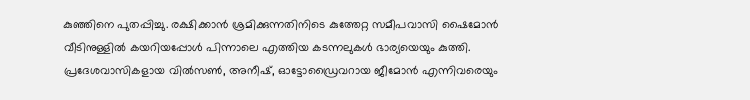കുഞ്ഞിനെ പുതപ്പിച്ചു. രക്ഷിക്കാൻ ശ്രമിക്കുന്നതിനിടെ കുത്തേറ്റ സമീപവാസി ഷൈമോൻ വീടിനുള്ളിൽ കയറിയപ്പോൾ പിന്നാലെ എത്തിയ കടന്നലുകൾ ഭാര്യയെയും കുത്തി. പ്രദേശവാസികളായ വിൽസൺ, അനീഷ്, ഓട്ടോഡ്രൈവറായ ജീമോൻ എന്നിവരെയും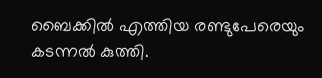ബൈക്കിൽ എത്തിയ രണ്ടുപേരെയും കടന്നൽ കുത്തി.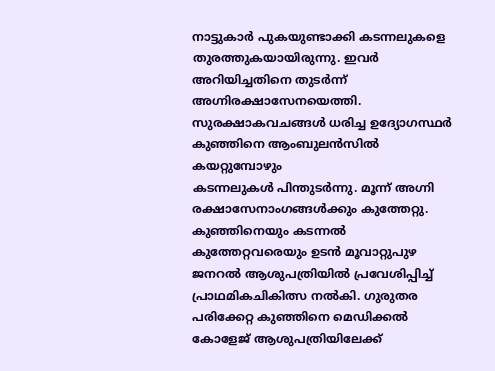നാട്ടുകാർ പുകയുണ്ടാക്കി കടന്നലുകളെ തുരത്തുകയായിരുന്നു. ഇവർ അറിയിച്ചതിനെ തുടർന്ന് അഗ്നിരക്ഷാസേനയെത്തി.
സുരക്ഷാകവചങ്ങൾ ധരിച്ച ഉദ്യോഗസ്ഥർ കുഞ്ഞിനെ ആംബുലൻസിൽ കയറ്റുമ്പോഴും
കടന്നലുകൾ പിന്തുടർന്നു. മൂന്ന് അഗ്നി രക്ഷാസേനാംഗങ്ങൾക്കും കുത്തേറ്റു. കുഞ്ഞിനെയും കടന്നൽ കുത്തേറ്റവരെയും ഉടൻ മൂവാറ്റുപുഴ ജനറൽ ആശുപത്രിയിൽ പ്രവേശിപ്പിച്ച് പ്രാഥമികചികിത്സ നൽകി. ഗുരുതര പരിക്കേറ്റ കുഞ്ഞിനെ മെഡിക്കൽ കോളേജ് ആശുപത്രിയിലേക്ക്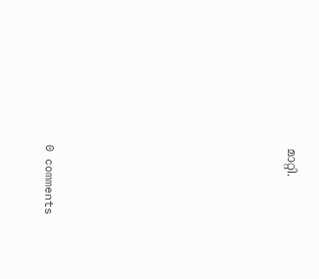മാറ്റി.










0 comments